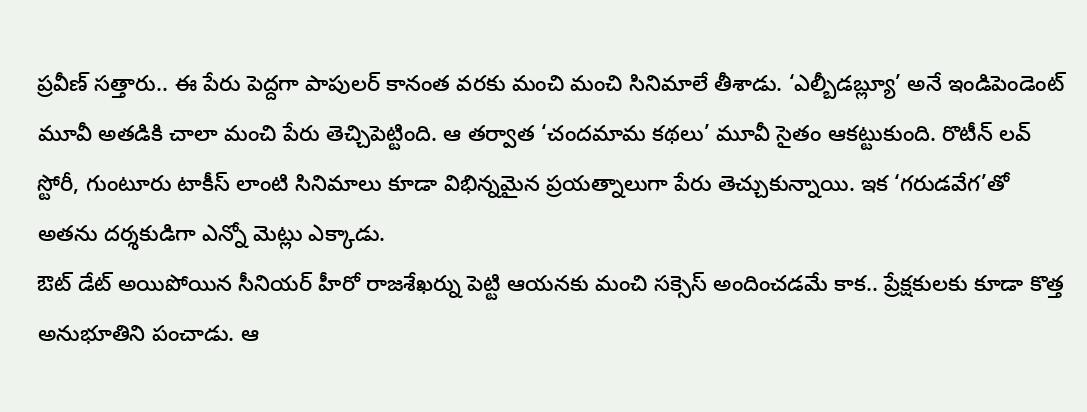ప్రవీణ్ సత్తారు.. ఈ పేరు పెద్దగా పాపులర్ కానంత వరకు మంచి మంచి సినిమాలే తీశాడు. ‘ఎల్బీడబ్ల్యూ’ అనే ఇండిపెండెంట్ మూవీ అతడికి చాలా మంచి పేరు తెచ్చిపెట్టింది. ఆ తర్వాత ‘చందమామ కథలు’ మూవీ సైతం ఆకట్టుకుంది. రొటీన్ లవ్ స్టోరీ, గుంటూరు టాకీస్ లాంటి సినిమాలు కూడా విభిన్నమైన ప్రయత్నాలుగా పేరు తెచ్చుకున్నాయి. ఇక ‘గరుడవేగ’తో అతను దర్శకుడిగా ఎన్నో మెట్లు ఎక్కాడు.
ఔట్ డేట్ అయిపోయిన సీనియర్ హీరో రాజశేఖర్ను పెట్టి ఆయనకు మంచి సక్సెస్ అందించడమే కాక.. ప్రేక్షకులకు కూడా కొత్త అనుభూతిని పంచాడు. ఆ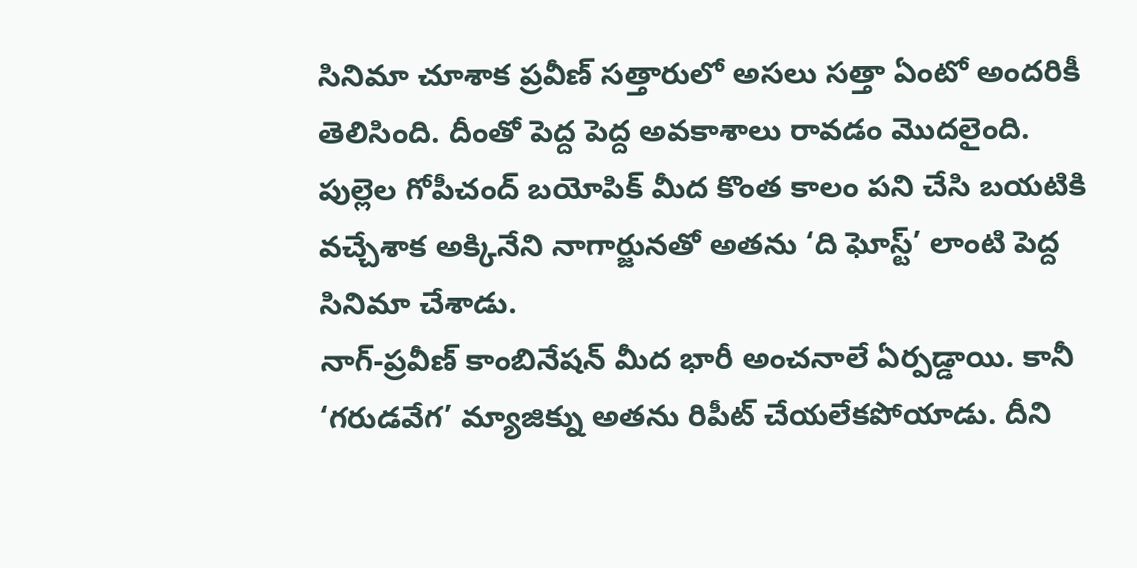సినిమా చూశాక ప్రవీణ్ సత్తారులో అసలు సత్తా ఏంటో అందరికీ తెలిసింది. దీంతో పెద్ద పెద్ద అవకాశాలు రావడం మొదలైంది. పుల్లెల గోపీచంద్ బయోపిక్ మీద కొంత కాలం పని చేసి బయటికి వచ్చేశాక అక్కినేని నాగార్జునతో అతను ‘ది ఘోస్ట్’ లాంటి పెద్ద సినిమా చేశాడు.
నాగ్-ప్రవీణ్ కాంబినేషన్ మీద భారీ అంచనాలే ఏర్పడ్డాయి. కానీ ‘గరుడవేగ’ మ్యాజిక్ను అతను రిపీట్ చేయలేకపోయాడు. దీని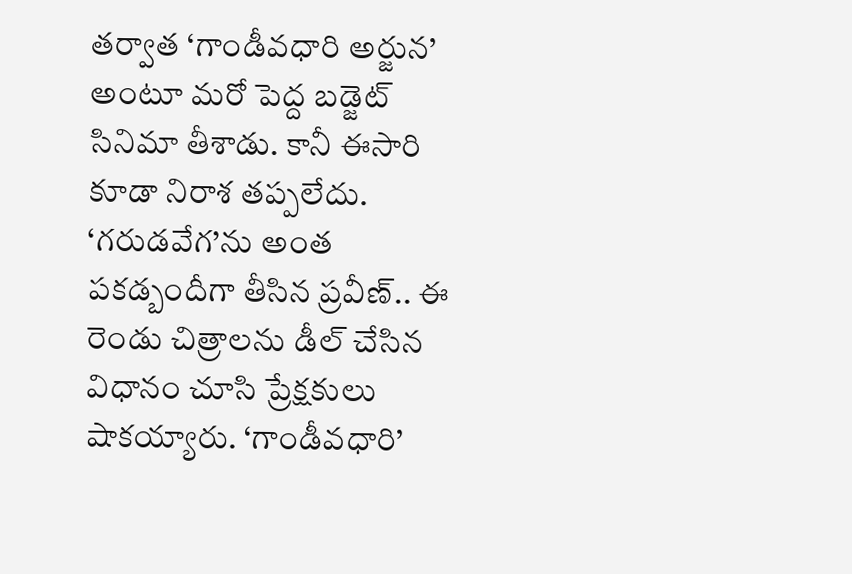తర్వాత ‘గాండీవధారి అర్జున’ అంటూ మరో పెద్ద బడ్జెట్ సినిమా తీశాడు. కానీ ఈసారి కూడా నిరాశ తప్పలేదు. ‘గరుడవేగ’ను అంత పకడ్బందీగా తీసిన ప్రవీణ్.. ఈ రెండు చిత్రాలను డీల్ చేసిన విధానం చూసి ప్రేక్షకులు షాకయ్యారు. ‘గాండీవధారి’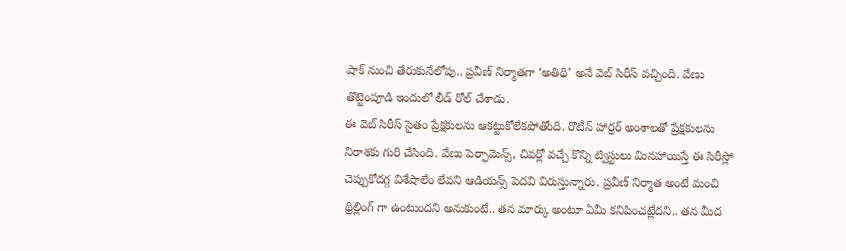షాక్ నుంచి తేరుకునేలోపు.. ప్రవీణ్ నిర్మాతగా ‘అతిథి’ అనే వెబ్ సిరీస్ వచ్చింది. వేణు తొట్టెంపూడి ఇందులో లీడ్ రోల్ చేశాడు.
ఈ వెబ్ సిరీస్ సైతం ప్రేక్షకులను ఆకట్టుకోలేకపోతోంది. రొటీన్ హార్రర్ అంశాలతో ప్రేక్షకులను నిరాశకు గురి చేసింది. వేణు పెర్ఫామెన్స్, చివర్లో వచ్చే కొన్ని ట్విస్టులు మినహాయిస్తే ఈ సిరీస్లో చెప్పుకోదగ్గ విశేషాలేం లేవని ఆడియన్స్ పెదవి విరుస్తున్నారు. ప్రవీణ్ నిర్మాత అంటే మంచి థ్రిల్లింగ్ గా ఉంటుందని అనుకుంటే.. తన మార్కు అంటూ ఏమీ కనిపించట్లేదని.. తన మీద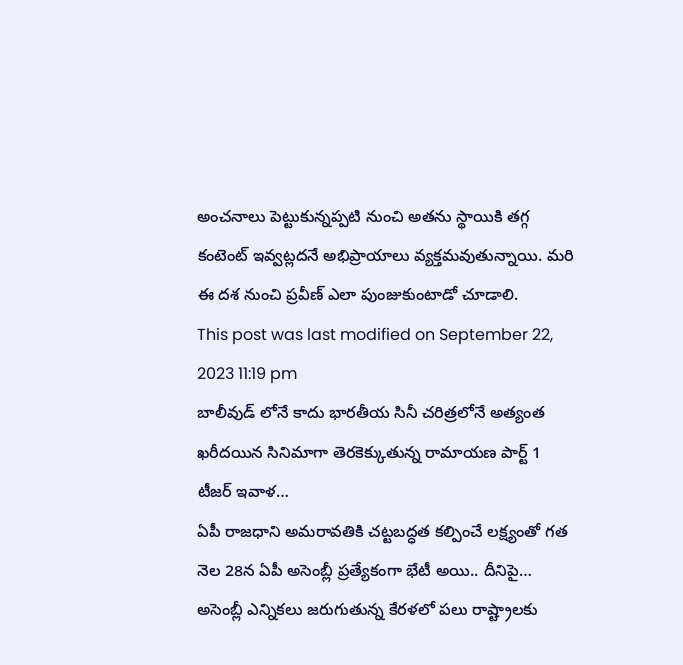అంచనాలు పెట్టుకున్నప్పటి నుంచి అతను స్థాయికి తగ్గ కంటెంట్ ఇవ్వట్లదనే అభిప్రాయాలు వ్యక్తమవుతున్నాయి. మరి ఈ దశ నుంచి ప్రవీణ్ ఎలా పుంజుకుంటాడో చూడాలి.
This post was last modified on September 22, 2023 11:19 pm
బాలీవుడ్ లోనే కాదు భారతీయ సినీ చరిత్రలోనే అత్యంత ఖరీదయిన సినిమాగా తెరకెక్కుతున్న రామాయణ పార్ట్ 1 టీజర్ ఇవాళ…
ఏపీ రాజధాని అమరావతికి చట్టబద్ధత కల్పించే లక్ష్యంతో గత నెల 28న ఏపీ అసెంబ్లీ ప్రత్యేకంగా భేటీ అయి.. దీనిపై…
అసెంబ్లీ ఎన్నికలు జరుగుతున్న కేరళలో పలు రాష్ట్రాలకు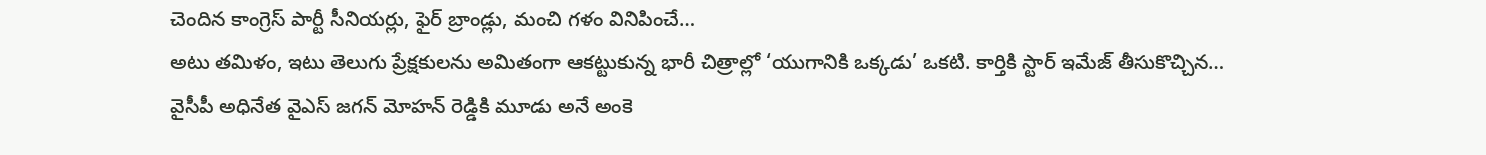చెందిన కాంగ్రెస్ పార్టీ సీనియర్లు, ఫైర్ బ్రాండ్లు, మంచి గళం వినిపించే…
అటు తమిళం, ఇటు తెలుగు ప్రేక్షకులను అమితంగా ఆకట్టుకున్న భారీ చిత్రాల్లో ‘యుగానికి ఒక్కడు’ ఒకటి. కార్తికి స్టార్ ఇమేజ్ తీసుకొచ్చిన…
వైసీపీ అధినేత వైఎస్ జగన్ మోహన్ రెడ్డికి మూడు అనే అంకె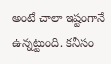అంటే చాలా ఇష్టంగానే ఉన్నట్టుంది. కనీసం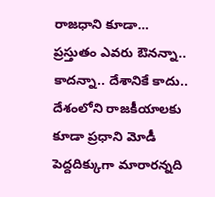రాజధాని కూడా…
ప్రస్తుతం ఎవరు ఔనన్నా.. కాదన్నా.. దేశానికే కాదు.. దేశంలోని రాజకీయాలకు కూడా ప్రధాని మోడీ పెద్దదిక్కుగా మారారన్నది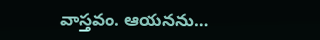వాస్తవం. ఆయనను…